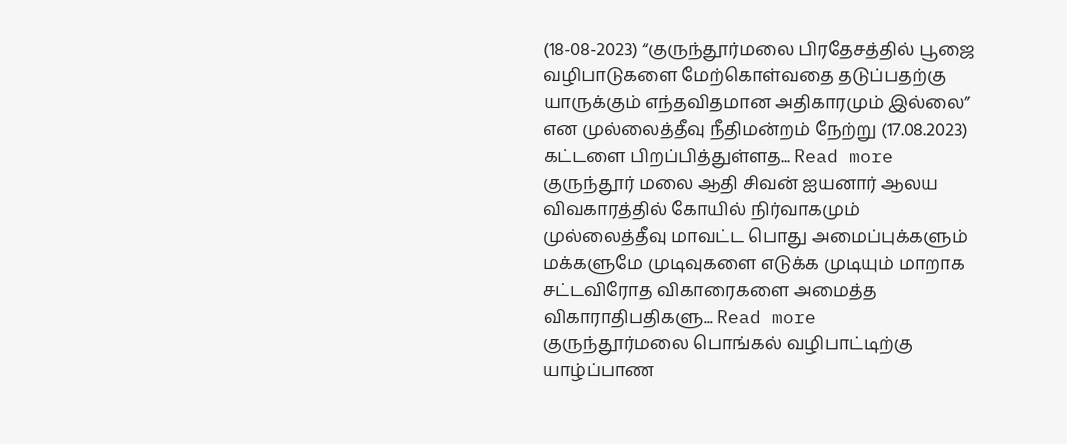(18-08-2023) “குருந்தூர்மலை பிரதேசத்தில் பூஜை வழிபாடுகளை மேற்கொள்வதை தடுப்பதற்கு யாருக்கும் எந்தவிதமான அதிகாரமும் இல்லை” என முல்லைத்தீவு நீதிமன்றம் நேற்று (17.08.2023) கட்டளை பிறப்பித்துள்ளத... Read more
குருந்தூர் மலை ஆதி சிவன் ஐயனார் ஆலய விவகாரத்தில் கோயில் நிர்வாகமும் முல்லைத்தீவு மாவட்ட பொது அமைப்புக்களும் மக்களுமே முடிவுகளை எடுக்க முடியும் மாறாக சட்டவிரோத விகாரைகளை அமைத்த விகாராதிபதிகளு... Read more
குருந்தூர்மலை பொங்கல் வழிபாட்டிற்கு யாழ்ப்பாண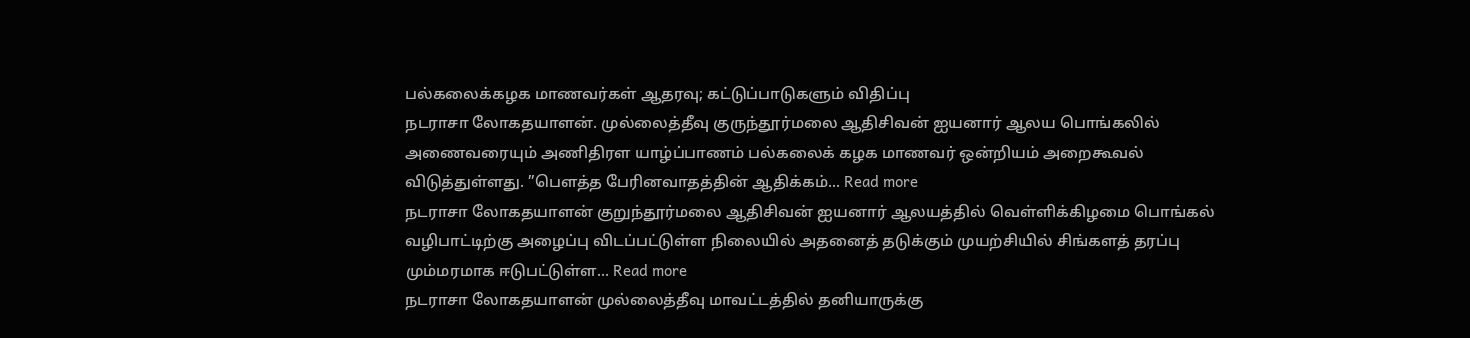பல்கலைக்கழக மாணவர்கள் ஆதரவு; கட்டுப்பாடுகளும் விதிப்பு
நடராசா லோகதயாளன். முல்லைத்தீவு குருந்தூர்மலை ஆதிசிவன் ஐயனார் ஆலய பொங்கலில் அணைவரையும் அணிதிரள யாழ்ப்பாணம் பல்கலைக் கழக மாணவர் ஒன்றியம் அறைகூவல் விடுத்துள்ளது. ”பௌத்த பேரினவாதத்தின் ஆதிக்கம்... Read more
நடராசா லோகதயாளன் குறுந்தூர்மலை ஆதிசிவன் ஐயனார் ஆலயத்தில் வெள்ளிக்கிழமை பொங்கல் வழிபாட்டிற்கு அழைப்பு விடப்பட்டுள்ள நிலையில் அதனைத் தடுக்கும் முயற்சியில் சிங்களத் தரப்பு மும்மரமாக ஈடுபட்டுள்ள... Read more
நடராசா லோகதயாளன் முல்லைத்தீவு மாவட்டத்தில் தனியாருக்கு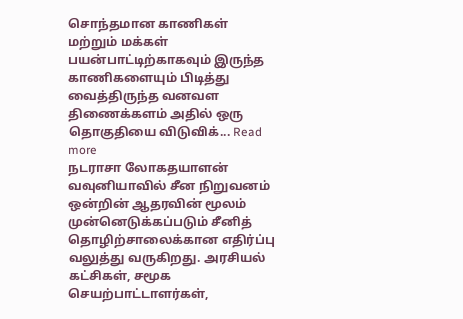சொந்தமான காணிகள் மற்றும் மக்கள் பயன்பாட்டிற்காகவும் இருந்த காணிகளையும் பிடித்து வைத்திருந்த வனவள திணைக்களம் அதில் ஒரு தொகுதியை விடுவிக்... Read more
நடராசா லோகதயாளன் வவுனியாவில் சீன நிறுவனம் ஒன்றின் ஆதரவின் மூலம் முன்னெடுக்கப்படும் சீனித் தொழிற்சாலைக்கான எதிர்ப்பு வலுத்து வருகிறது. அரசியல் கட்சிகள், சமூக செயற்பாட்டாளர்கள்,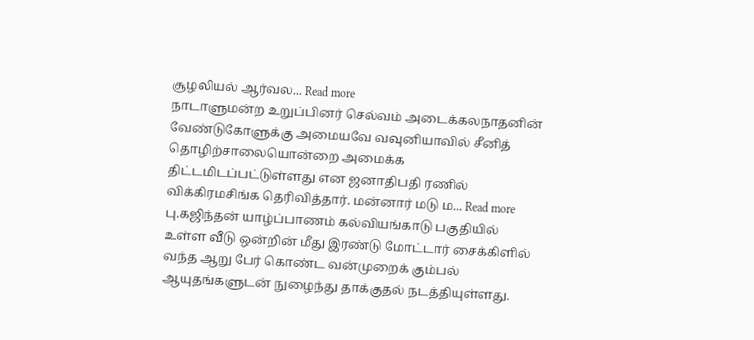சூழலியல் ஆர்வல... Read more
நாடாளுமன்ற உறுப்பினர் செல்வம் அடைக்கலநாதனின் வேண்டுகோளுக்கு அமையவே வவுனியாவில் சீனித் தொழிற்சாலையொன்றை அமைக்க திட்டமிடப்பட்டுள்ளது என ஜனாதிபதி ரணில் விக்கிரமசிங்க தெரிவித்தார். மன்னார் மடு ம... Read more
பு.கஜிந்தன் யாழ்ப்பாணம் கல்வியங்காடு பகுதியில் உள்ள வீடு ஒன்றின் மீது இரண்டு மோட்டார் சைக்கிளில் வந்த ஆறு பேர் கொண்ட வன்முறைக் கும்பல் ஆயுதங்களுடன் நுழைந்து தாக்குதல் நடத்தியுள்ளது.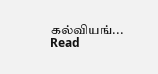கல்வியங்... Read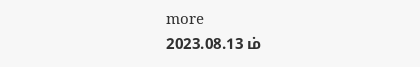more
2023.08.13 ம்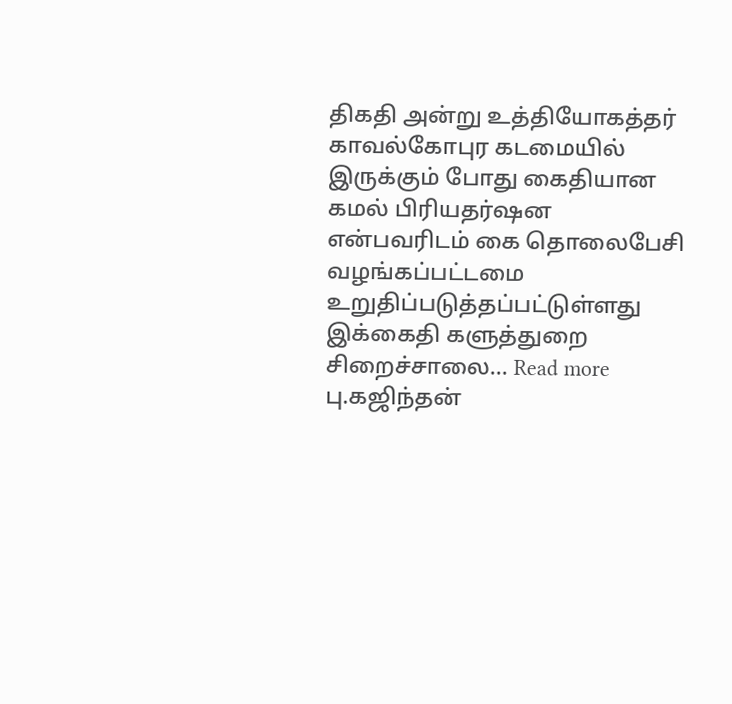திகதி அன்று உத்தியோகத்தர் காவல்கோபுர கடமையில் இருக்கும் போது கைதியான கமல் பிரியதர்ஷன என்பவரிடம் கை தொலைபேசி வழங்கப்பட்டமை உறுதிப்படுத்தப்பட்டுள்ளது இக்கைதி களுத்துறை சிறைச்சாலை... Read more
பு.கஜிந்தன்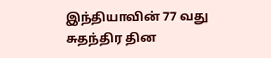இந்தியாவின் 77 வது சுதந்திர தின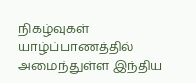நிகழ்வுகள் யாழ்ப்பாணத்தில் அமைந்துள்ள இந்திய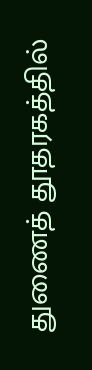துணைத் தூதரகத்தில்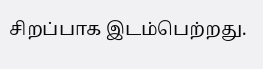சிறப்பாக இடம்பெற்றது.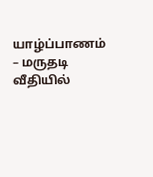யாழ்ப்பாணம் – மருதடி வீதியில்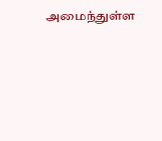அமைந்துள்ள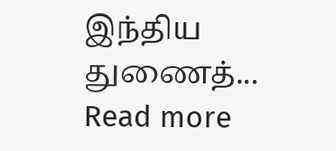இந்திய துணைத்... Read more